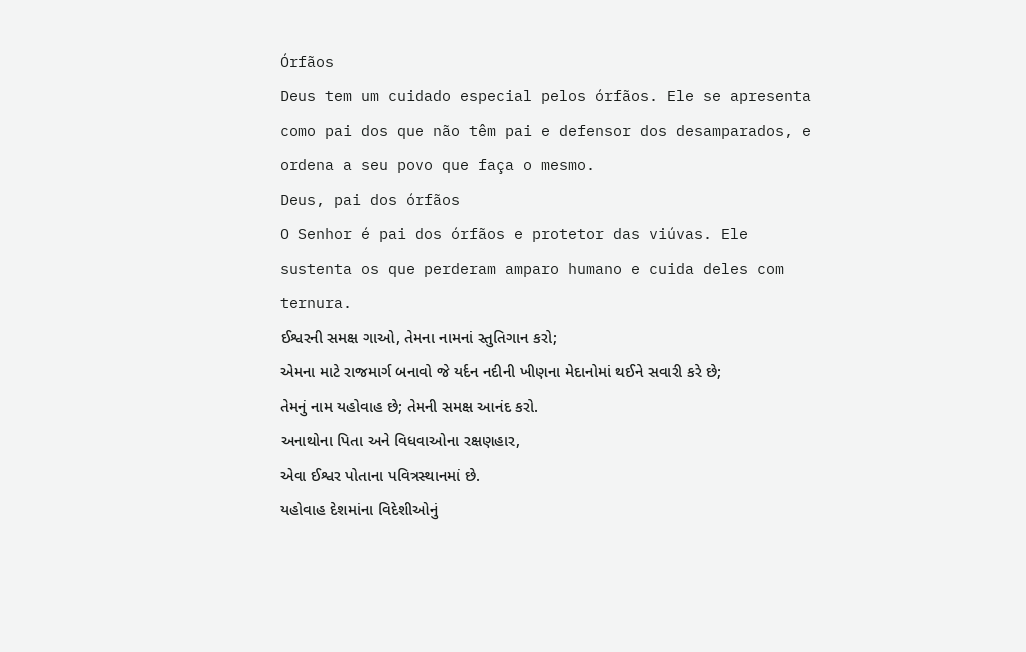Órfãos
Deus tem um cuidado especial pelos órfãos. Ele se apresenta como pai dos que não têm pai e defensor dos desamparados, e ordena a seu povo que faça o mesmo.
Deus, pai dos órfãos
O Senhor é pai dos órfãos e protetor das viúvas. Ele sustenta os que perderam amparo humano e cuida deles com ternura.
ઈશ્વરની સમક્ષ ગાઓ, તેમના નામનાં સ્તુતિગાન કરો;
એમના માટે રાજમાર્ગ બનાવો જે યર્દન નદીની ખીણના મેદાનોમાં થઈને સવારી કરે છે;
તેમનું નામ યહોવાહ છે; તેમની સમક્ષ આનંદ કરો.
અનાથોના પિતા અને વિધવાઓના રક્ષણહાર,
એવા ઈશ્વર પોતાના પવિત્રસ્થાનમાં છે.
યહોવાહ દેશમાંના વિદેશીઓનું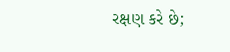રક્ષણ કરે છે;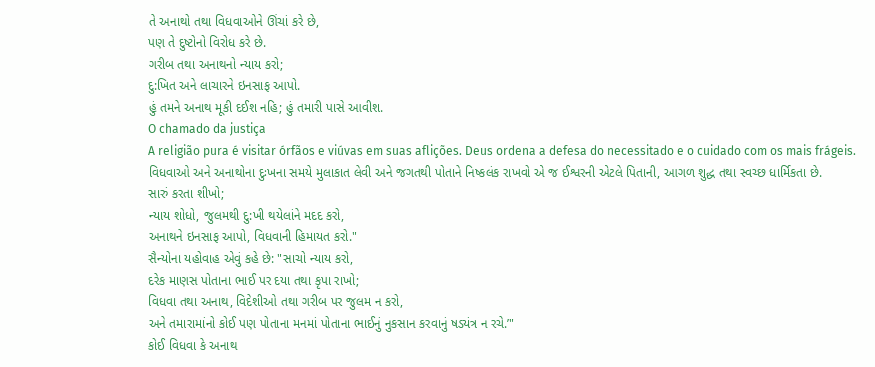તે અનાથો તથા વિધવાઓને ઊંચાં કરે છે,
પણ તે દુષ્ટોનો વિરોધ કરે છે.
ગરીબ તથા અનાથનો ન્યાય કરો;
દુ:ખિત અને લાચારને ઇનસાફ આપો.
હું તમને અનાથ મૂકી દઈશ નહિ; હું તમારી પાસે આવીશ.
O chamado da justiça
A religião pura é visitar órfãos e viúvas em suas aflições. Deus ordena a defesa do necessitado e o cuidado com os mais frágeis.
વિધવાઓ અને અનાથોના દુઃખના સમયે મુલાકાત લેવી અને જગતથી પોતાને નિષ્કલંક રાખવો એ જ ઈશ્વરની એટલે પિતાની, આગળ શુદ્ધ તથા સ્વચ્છ ધાર્મિકતા છે.
સારું કરતા શીખો;
ન્યાય શોધો, જુલમથી દુ:ખી થયેલાંને મદદ કરો,
અનાથને ઇનસાફ આપો, વિધવાની હિમાયત કરો."
સૈન્યોના યહોવાહ એવું કહે છે: "સાચો ન્યાય કરો,
દરેક માણસ પોતાના ભાઈ પર દયા તથા કૃપા રાખો;
વિધવા તથા અનાથ, વિદેશીઓ તથા ગરીબ પર જુલમ ન કરો,
અને તમારામાંનો કોઈ પણ પોતાના મનમાં પોતાના ભાઈનું નુકસાન કરવાનું ષડ્યંત્ર ન રચે.’"
કોઈ વિધવા કે અનાથ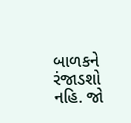બાળકને રંજાડશો નહિ. જો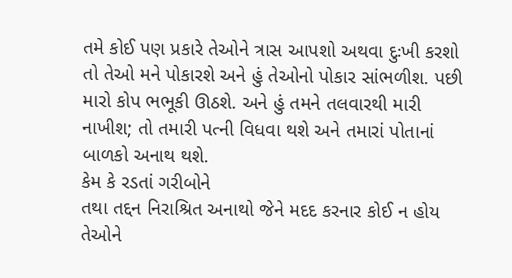તમે કોઈ પણ પ્રકારે તેઓને ત્રાસ આપશો અથવા દુઃખી કરશો તો તેઓ મને પોકારશે અને હું તેઓનો પોકાર સાંભળીશ. પછી મારો કોપ ભભૂકી ઊઠશે. અને હું તમને તલવારથી મારી નાખીશ; તો તમારી પત્ની વિધવા થશે અને તમારાં પોતાનાં બાળકો અનાથ થશે.
કેમ કે રડતાં ગરીબોને
તથા તદ્દન નિરાશ્રિત અનાથો જેને મદદ કરનાર કોઈ ન હોય તેઓને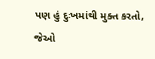પણ હું દુઃખમાંથી મુક્ત કરતો,
જેઓ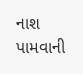નાશ પામવાની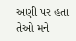અણી પર હતા તેઓ મને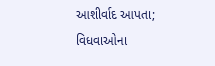આશીર્વાદ આપતા;
વિધવાઓના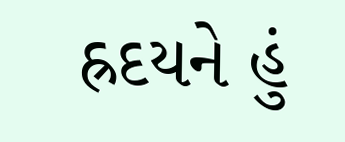હ્રદયને હું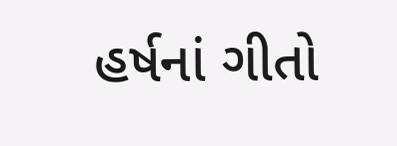હર્ષનાં ગીતો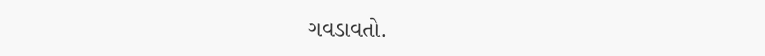ગવડાવતો.